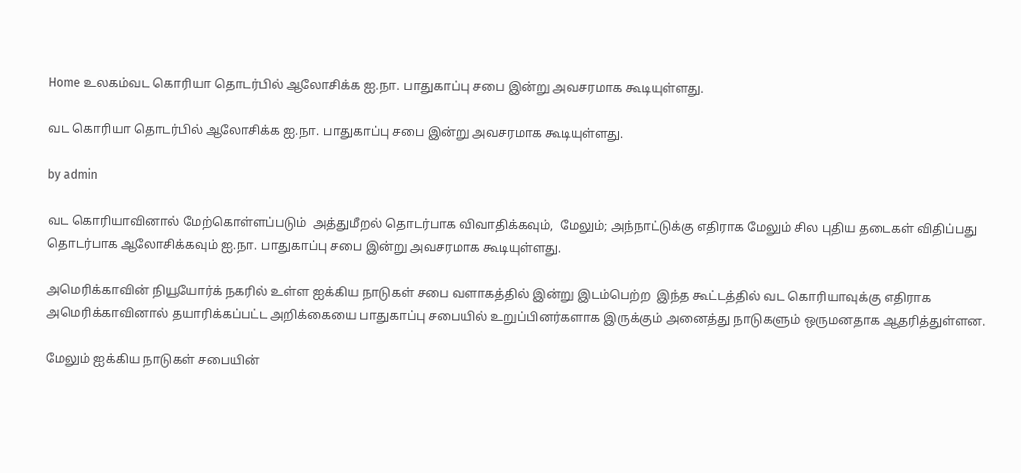Home உலகம்வட கொரியா தொடர்பில் ஆலோசிக்க ஐ.நா. பாதுகாப்பு சபை இன்று அவசரமாக கூடியுள்ளது.

வட கொரியா தொடர்பில் ஆலோசிக்க ஐ.நா. பாதுகாப்பு சபை இன்று அவசரமாக கூடியுள்ளது.

by admin

வட கொரியாவினால் மேற்கொள்ளப்படும்  அத்துமீறல் தொடர்பாக விவாதிக்கவும்,  மேலும்; அந்நாட்டுக்கு எதிராக மேலும் சில புதிய தடைகள் விதிப்பது தொடர்பாக ஆலோசிக்கவும் ஐ.நா. பாதுகாப்பு சபை இன்று அவசரமாக கூடியுள்ளது.

அமெரிக்காவின் நியூயோர்க் நகரில் உள்ள ஐக்கிய நாடுகள் சபை வளாகத்தில் இன்று இடம்பெற்ற  இந்த கூட்டத்தில் வட கொரியாவுக்கு எதிராக அமெரிக்காவினால் தயாரிக்கப்பட்ட அறிக்கையை பாதுகாப்பு சபையில் உறுப்பினர்களாக இருக்கும் அனைத்து நாடுகளும் ஒருமனதாக ஆதரித்துள்ளன.

மேலும் ஐக்கிய நாடுகள் சபையின்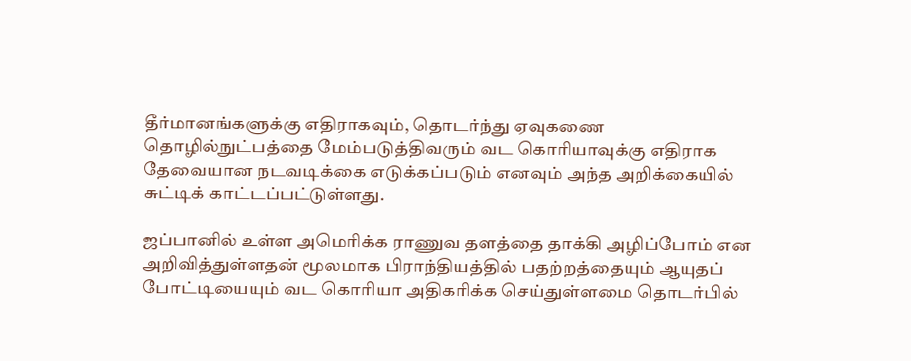தீர்மானங்களுக்கு எதிராகவும், தொடர்ந்து ஏவுகணை தொழில்நுட்பத்தை மேம்படுத்திவரும் வட கொரியாவுக்கு எதிராக தேவையான நடவடிக்கை எடுக்கப்படும் எனவும் அந்த அறிக்கையில் சுட்டிக் காட்டப்பட்டுள்ளது.

ஜப்பானில் உள்ள அமெரிக்க ராணுவ தளத்தை தாக்கி அழிப்போம் என அறிவித்துள்ளதன் மூலமாக பிராந்தியத்தில் பதற்றத்தையும் ஆயுதப் போட்டியையும் வட கொரியா அதிகரிக்க செய்துள்ளமை தொடர்பில்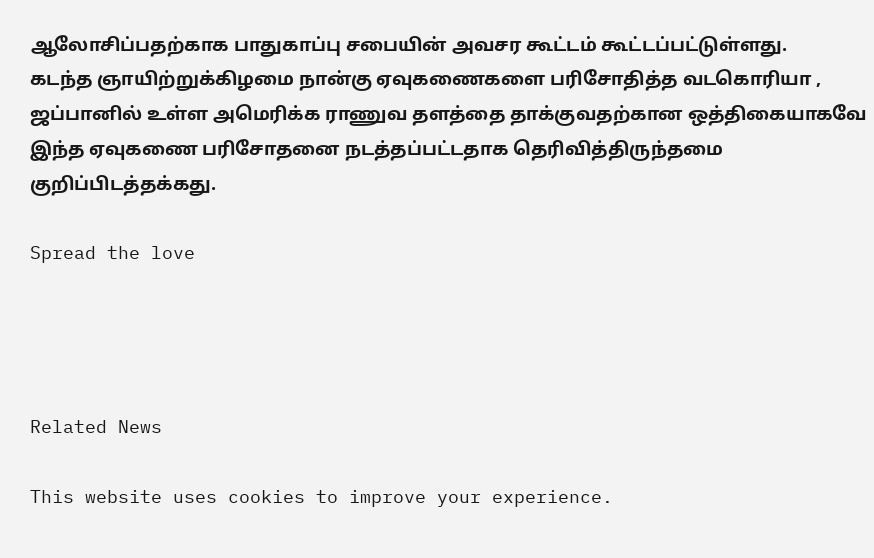ஆலோசிப்பதற்காக பாதுகாப்பு சபையின் அவசர கூட்டம் கூட்டப்பட்டுள்ளது.
கடந்த ஞாயிற்றுக்கிழமை நான்கு ஏவுகணைகளை பரிசோதித்த வடகொரியா , ஜப்பானில் உள்ள அமெரிக்க ராணுவ தளத்தை தாக்குவதற்கான ஒத்திகையாகவே இந்த ஏவுகணை பரிசோதனை நடத்தப்பட்டதாக தெரிவித்திருந்தமை குறிப்பிடத்தக்கது.

Spread the love




Related News

This website uses cookies to improve your experience.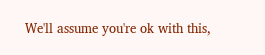We'll assume you're ok with this,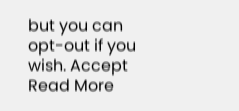but you can opt-out if you wish. Accept Read More